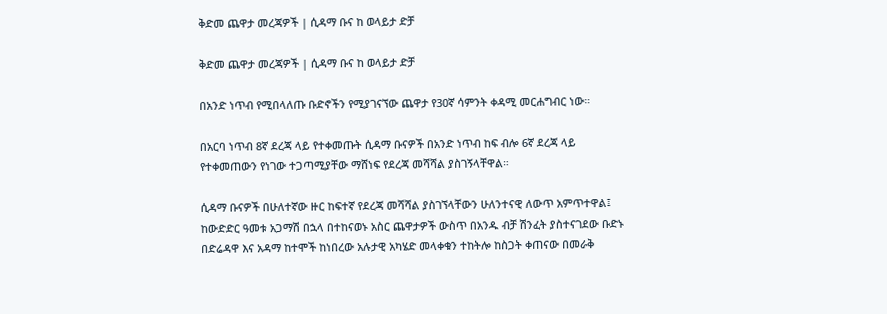ቅድመ ጨዋታ መረጃዎች | ሲዳማ ቡና ከ ወላይታ ድቻ

ቅድመ ጨዋታ መረጃዎች | ሲዳማ ቡና ከ ወላይታ ድቻ

በአንድ ነጥብ የሚበላለጡ ቡድኖችን የሚያገናኘው ጨዋታ የ30ኛ ሳምንት ቀዳሚ መርሐግብር ነው።

በአርባ ነጥብ 8ኛ ደረጃ ላይ የተቀመጡት ሲዳማ ቡናዎች በአንድ ነጥብ ከፍ ብሎ 6ኛ ደረጃ ላይ የተቀመጠውን የነገው ተጋጣሚያቸው ማሸነፍ የደረጃ መሻሻል ያስገኝላቸዋል።

ሲዳማ ቡናዎች በሁለተኛው ዙር ከፍተኛ የደረጃ መሻሻል ያስገኘላቸውን ሁለንተናዊ ለውጥ አምጥተዋል፤ ከውድድር ዓመቱ አጋማሽ በኋላ በተከናወኑ አስር ጨዋታዎች ውስጥ በአንዱ ብቻ ሽንፈት ያስተናገደው ቡድኑ በድሬዳዋ እና አዳማ ከተሞች ከነበረው አሉታዊ አካሄድ መላቀቁን ተከትሎ ከስጋት ቀጠናው በመራቅ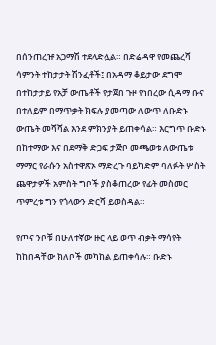በሰንጠረዡ አጋማሽ ተደላድሏል። በድሬዳዋ የመጨረሻ ሳምንት ተከታታት ሽንፈቶች፤ በአዳማ ቆይታው ደግሞ በተከታታይ የአቻ ውጤቶች የታጀበ ጉዞ የነበረው ሲዳማ ቡና በተለይም በማጥቃት ክፍሉ ያመጣው ለውጥ ለቡድኑ ውጤት መሻሻል እንደ ምክንያት ይጠቀሳል። እርግጥ ቡድኑ በከተማው እና በደማቅ ድጋፍ ታጅቦ መጫወቱ ለውጤቱ ማማር የራሱን አስተዋጽኦ ማድረጉ ባይካድም ባለፉት ሦስት ጨዋታዎች አምስት ግቦች ያስቆጠረው የፊት መስመር ጥምረቱ ግን የጎላውን ድርሻ ይወስዳል።

የጦና ንቦቹ በሁለተኛው ዙር ላይ ወጥ ብቃት ማሳየት ከከበዳቸው ክለቦች መካከል ይጠቀሳሉ። ቡድኑ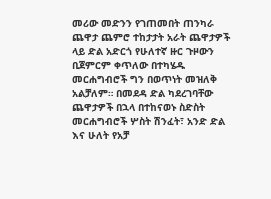መሪው መድንን የገጠመበት ጠንካራ ጨዋታ ጨምሮ ተከታታት አራት ጨዋታዎች ላይ ድል አድርጎ የሁለተኛ ዙር ጉዞውን ቢጀምርም ቀጥለው በተካሄዱ መርሐግብሮች ግን በወጥነት መዝለቅ አልቻለም። በመደዳ ድል ካደረገባቸው ጨዋታዎች በኋላ በተከናወኑ ስድስት መርሐግብሮች ሦስት ሽንፈት፣ አንድ ድል እና ሁለት የአቻ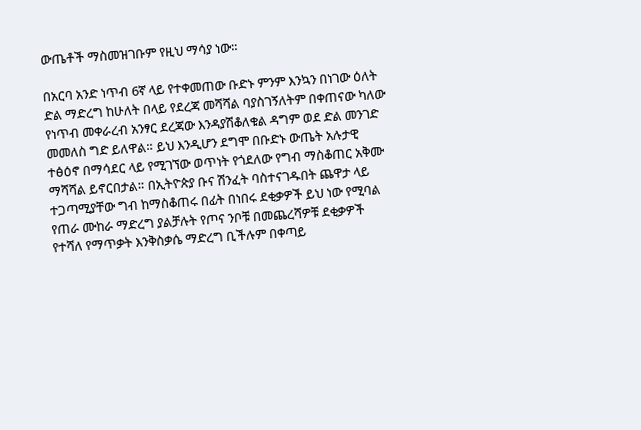ውጤቶች ማስመዝገቡም የዚህ ማሳያ ነው።

በአርባ አንድ ነጥብ 6ኛ ላይ የተቀመጠው ቡድኑ ምንም እንኳን በነገው ዕለት ድል ማድረግ ከሁለት በላይ የደረጃ መሻሻል ባያስገኝለትም በቀጠናው ካለው የነጥብ መቀራረብ አንፃር ደረጃው እንዳያሽቆለቁል ዳግም ወደ ድል መንገድ መመለስ ግድ ይለዋል። ይህ እንዲሆን ደግሞ በቡድኑ ውጤት አሉታዊ ተፅዕኖ በማሳደር ላይ የሚገኘው ወጥነት የጎደለው የግብ ማስቆጠር አቅሙ ማሻሻል ይኖርበታል። በኢትዮጵያ ቡና ሽንፈት ባስተናገዱበት ጨዋታ ላይ ተጋጣሚያቸው ግብ ከማስቆጠሩ በፊት በነበሩ ደቂቃዎች ይህ ነው የሚባል የጠራ ሙከራ ማድረግ ያልቻሉት የጦና ንቦቹ በመጨረሻዎቹ ደቂቃዎች የተሻለ የማጥቃት እንቅስቃሴ ማድረግ ቢችሉም በቀጣይ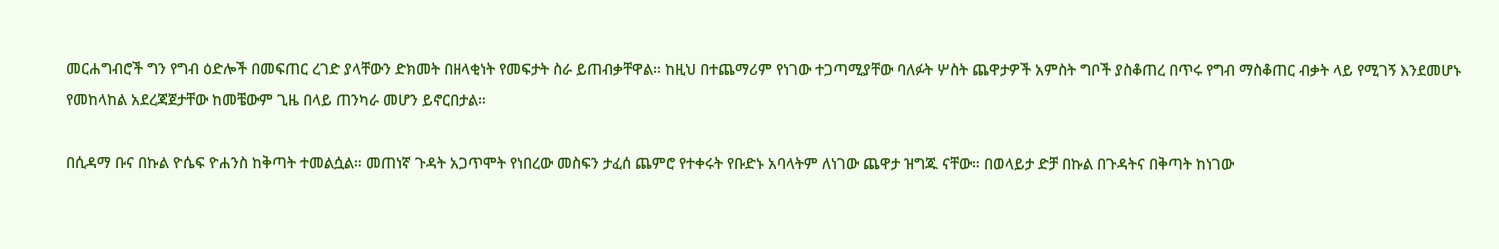መርሐግብሮች ግን የግብ ዕድሎች በመፍጠር ረገድ ያላቸውን ድክመት በዘላቂነት የመፍታት ስራ ይጠብቃቸዋል። ከዚህ በተጨማሪም የነገው ተጋጣሚያቸው ባለፉት ሦስት ጨዋታዎች አምስት ግቦች ያስቆጠረ በጥሩ የግብ ማስቆጠር ብቃት ላይ የሚገኝ እንደመሆኑ የመከላከል አደረጃጀታቸው ከመቼውም ጊዜ በላይ ጠንካራ መሆን ይኖርበታል።

በሲዳማ ቡና በኩል ዮሴፍ ዮሐንስ ከቅጣት ተመልሷል። መጠነኛ ጉዳት አጋጥሞት የነበረው መስፍን ታፈሰ ጨምሮ የተቀሩት የቡድኑ አባላትም ለነገው ጨዋታ ዝግጁ ናቸው። በወላይታ ድቻ በኩል በጉዳትና በቅጣት ከነገው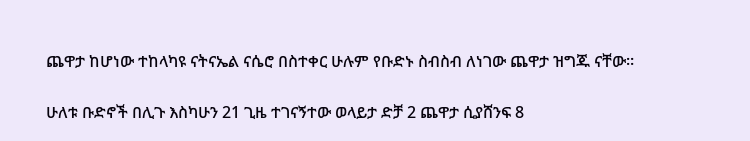ጨዋታ ከሆነው ተከላካዩ ናትናኤል ናሴሮ በስተቀር ሁሉም የቡድኑ ስብስብ ለነገው ጨዋታ ዝግጁ ናቸው።

ሁለቱ ቡድኖች በሊጉ እስካሁን 21 ጊዜ ተገናኝተው ወላይታ ድቻ 2 ጨዋታ ሲያሸንፍ 8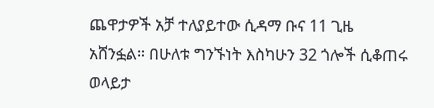ጨዋታዎች አቻ ተለያይተው ሲዳማ ቡና 11 ጊዜ አሸንፏል። በሁለቱ ግንኙነት እስካሁን 32 ጎሎች ሲቆጠሩ ወላይታ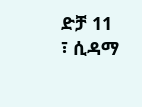ድቻ 11 ፣ ሲዳማ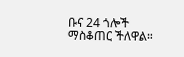ቡና 24 ጎሎች ማስቆጠር ችለዋል።